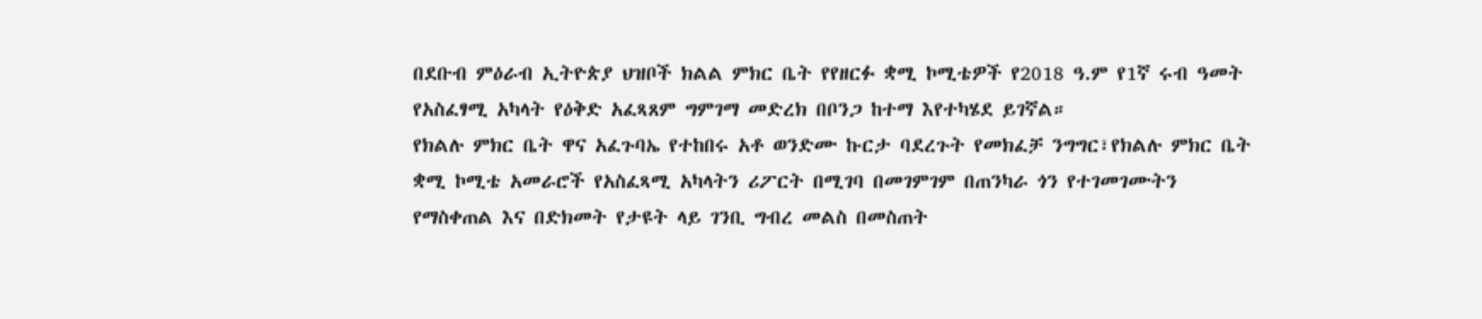በደቡብ ምዕራብ ኢትዮጵያ ህዝቦች ክልል ምክር ቤት የየዘርፉ ቋሚ ኮሚቴዎች የ2018 ዓ.ም የ1ኛ ሩብ ዓመት የአስፈፃሚ አካላት የዕቅድ አፈጻጸም ግምገማ መድረክ በቦንጋ ከተማ እየተካሄደ ይገኛል።
የክልሉ ምክር ቤት ዋና አፈጉባኤ የተከበሩ አቶ ወንድሙ ኩርታ ባደረጉት የመክፈቻ ንግግር፣የክልሉ ምክር ቤት ቋሚ ኮሚቴ አመራሮች የአስፈጻሚ አካላትን ሪፖርት በሚገባ በመገምገም በጠንካራ ጎን የተገመገሙትን የማስቀጠል እና በድክመት የታዩት ላይ ገንቢ ግብረ መልስ በመስጠት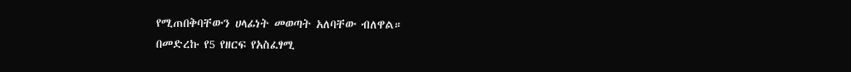የሚጠበቅባቸውን ሀላፊነት መወጣት አለባቸው ብለዋል።
በመድረኩ የ5 የዘርፍ የአስፈፃሚ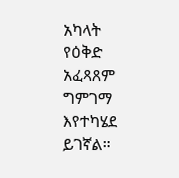አካላት የዕቅድ አፈጻጸም ግምገማ እየተካሄደ ይገኛል።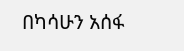በካሳሁን አሰፋ